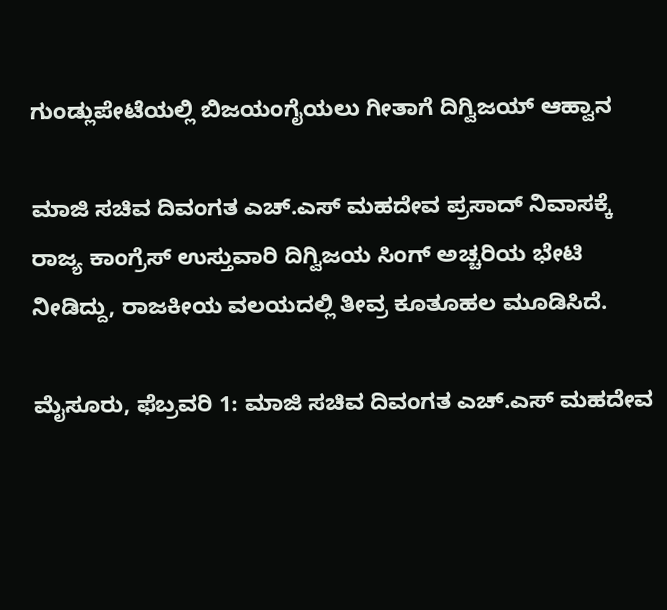ಗುಂಡ್ಲುಪೇಟೆಯಲ್ಲಿ ಬಿಜಯಂಗೈಯಲು ಗೀತಾಗೆ ದಿಗ್ವಿಜಯ್ ಆಹ್ವಾನ

ಮಾಜಿ ಸಚಿವ ದಿವಂಗತ ಎಚ್.ಎಸ್ ಮಹದೇವ ಪ್ರಸಾದ್ ನಿವಾಸಕ್ಕೆ ರಾಜ್ಯ ಕಾಂಗ್ರೆಸ್ ಉಸ್ತುವಾರಿ ದಿಗ್ವಿಜಯ ಸಿಂಗ್ ಅಚ್ಚರಿಯ ಭೇಟಿ ನೀಡಿದ್ದು, ರಾಜಕೀಯ ವಲಯದಲ್ಲಿ ತೀವ್ರ ಕೂತೂಹಲ ಮೂಡಿಸಿದೆ.

ಮೈಸೂರು, ಫೆಬ್ರವರಿ 1: ಮಾಜಿ ಸಚಿವ ದಿವಂಗತ ಎಚ್.ಎಸ್ ಮಹದೇವ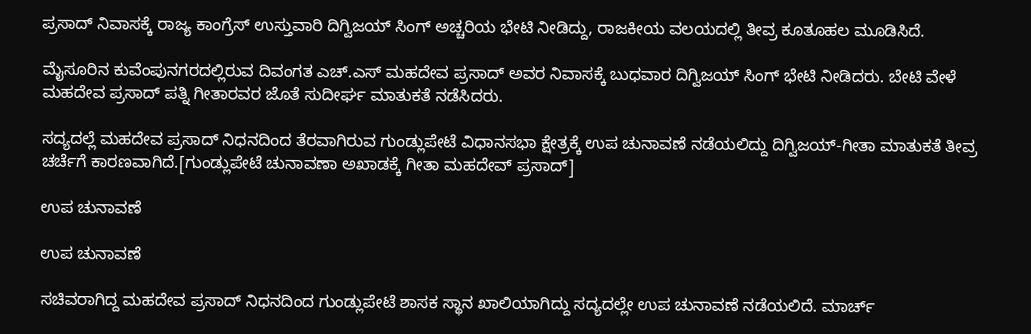ಪ್ರಸಾದ್ ನಿವಾಸಕ್ಕೆ ರಾಜ್ಯ ಕಾಂಗ್ರೆಸ್ ಉಸ್ತುವಾರಿ ದಿಗ್ವಿಜಯ್ ಸಿಂಗ್ ಅಚ್ಚರಿಯ ಭೇಟಿ ನೀಡಿದ್ದು, ರಾಜಕೀಯ ವಲಯದಲ್ಲಿ ತೀವ್ರ ಕೂತೂಹಲ ಮೂಡಿಸಿದೆ.

ಮೈಸೂರಿನ ಕುವೆಂಪುನಗರದಲ್ಲಿರುವ ದಿವಂಗತ ಎಚ್.ಎಸ್ ಮಹದೇವ ಪ್ರಸಾದ್ ಅವರ ನಿವಾಸಕ್ಕೆ ಬುಧವಾರ ದಿಗ್ವಿಜಯ್ ಸಿಂಗ್ ಭೇಟಿ ನೀಡಿದರು. ಬೇಟಿ ವೇಳೆ ಮಹದೇವ ಪ್ರಸಾದ್ ಪತ್ನಿ ಗೀತಾರವರ ಜೊತೆ ಸುದೀರ್ಘ ಮಾತುಕತೆ ನಡೆಸಿದರು.

ಸದ್ಯದಲ್ಲೆ ಮಹದೇವ ಪ್ರಸಾದ್ ನಿಧನದಿಂದ ತೆರವಾಗಿರುವ ಗುಂಡ್ಲುಪೇಟೆ ವಿಧಾನಸಭಾ ಕ್ಷೇತ್ರಕ್ಕೆ ಉಪ ಚುನಾವಣೆ ನಡೆಯಲಿದ್ದು ದಿಗ್ವಿಜಯ್-ಗೀತಾ ಮಾತುಕತೆ ತೀವ್ರ ಚರ್ಚೆಗೆ ಕಾರಣವಾಗಿದೆ.[ಗುಂಡ್ಲುಪೇಟೆ ಚುನಾವಣಾ ಅಖಾಡಕ್ಕೆ ಗೀತಾ ಮಹದೇವ್ ಪ್ರಸಾದ್]

ಉಪ ಚುನಾವಣೆ

ಉಪ ಚುನಾವಣೆ

ಸಚಿವರಾಗಿದ್ದ ಮಹದೇವ ಪ್ರಸಾದ್ ನಿಧನದಿಂದ ಗುಂಡ್ಲುಪೇಟೆ ಶಾಸಕ ಸ್ಥಾನ ಖಾಲಿಯಾಗಿದ್ದು ಸದ್ಯದಲ್ಲೇ ಉಪ ಚುನಾವಣೆ ನಡೆಯಲಿದೆ. ಮಾರ್ಚ್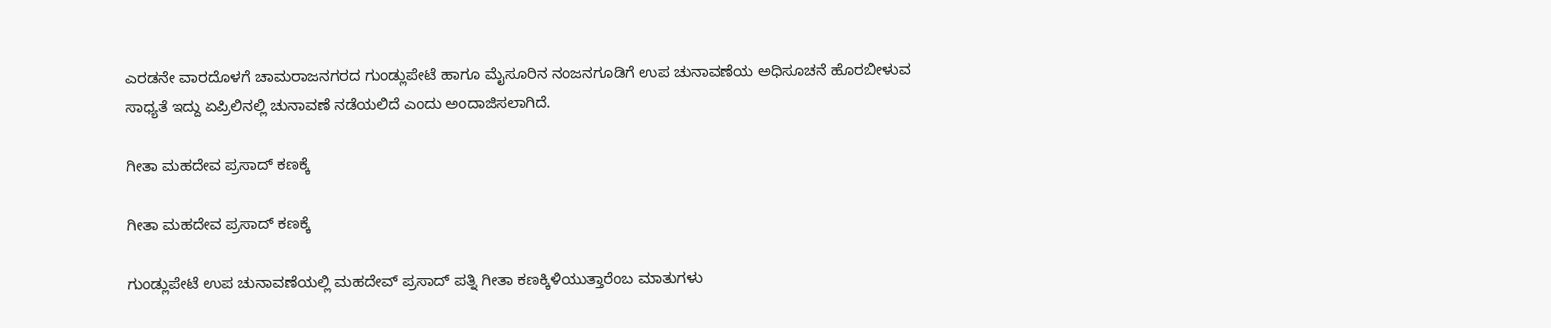ಎರಡನೇ ವಾರದೊಳಗೆ ಚಾಮರಾಜನಗರದ ಗುಂಡ್ಲುಪೇಟೆ ಹಾಗೂ ಮೈಸೂರಿನ ನಂಜನಗೂಡಿಗೆ ಉಪ ಚುನಾವಣೆಯ ಅಧಿಸೂಚನೆ ಹೊರಬೀಳುವ ಸಾಧ್ಯತೆ ಇದ್ದು ಏಪ್ರಿಲಿನಲ್ಲಿ ಚುನಾವಣೆ ನಡೆಯಲಿದೆ ಎಂದು ಅಂದಾಜಿಸಲಾಗಿದೆ.

ಗೀತಾ ಮಹದೇವ ಪ್ರಸಾದ್ ಕಣಕ್ಕೆ

ಗೀತಾ ಮಹದೇವ ಪ್ರಸಾದ್ ಕಣಕ್ಕೆ

ಗುಂಡ್ಲುಪೇಟೆ ಉಪ ಚುನಾವಣೆಯಲ್ಲಿ ಮಹದೇವ್ ಪ್ರಸಾದ್ ಪತ್ನಿ ಗೀತಾ ಕಣಕ್ಕಿಳಿಯುತ್ತಾರೆಂಬ ಮಾತುಗಳು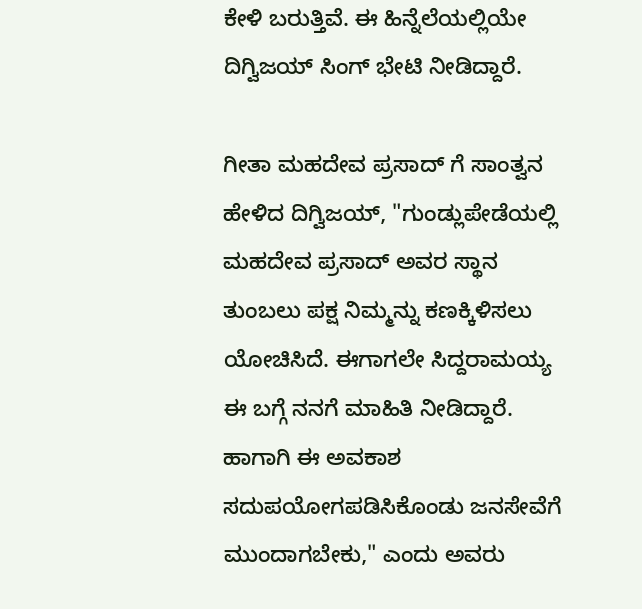ಕೇಳಿ ಬರುತ್ತಿವೆ. ಈ ಹಿನ್ನೆಲೆಯಲ್ಲಿಯೇ ದಿಗ್ವಿಜಯ್ ಸಿಂಗ್ ಭೇಟಿ ನೀಡಿದ್ದಾರೆ.

ಗೀತಾ ಮಹದೇವ ಪ್ರಸಾದ್ ಗೆ ಸಾಂತ್ವನ ಹೇಳಿದ ದಿಗ್ವಿಜಯ್, "ಗುಂಡ್ಲುಪೇಡೆಯಲ್ಲಿ ಮಹದೇವ ಪ್ರಸಾದ್ ಅವರ ಸ್ಥಾನ ತುಂಬಲು ಪಕ್ಷ ನಿಮ್ಮನ್ನು ಕಣಕ್ಕಿಳಿಸಲು ಯೋಚಿಸಿದೆ. ಈಗಾಗಲೇ ಸಿದ್ದರಾಮಯ್ಯ ಈ ಬಗ್ಗೆ ನನಗೆ ಮಾಹಿತಿ ನೀಡಿದ್ದಾರೆ. ಹಾಗಾಗಿ ಈ ಅವಕಾಶ ಸದುಪಯೋಗಪಡಿಸಿಕೊಂಡು ಜನಸೇವೆಗೆ ಮುಂದಾಗಬೇಕು," ಎಂದು ಅವರು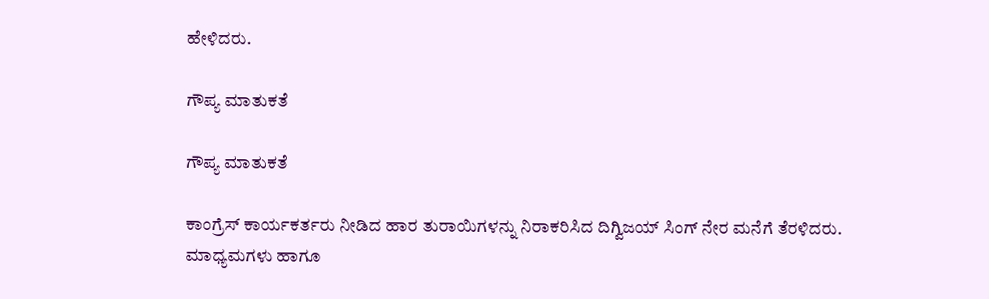ಹೇಳಿದರು.

ಗೌಪ್ಯ ಮಾತುಕತೆ

ಗೌಪ್ಯ ಮಾತುಕತೆ

ಕಾಂಗ್ರೆಸ್ ಕಾರ್ಯಕರ್ತರು ನೀಡಿದ ಹಾರ ತುರಾಯಿಗಳನ್ನು ನಿರಾಕರಿಸಿದ ದಿಗ್ವಿಜಯ್ ಸಿಂಗ್ ನೇರ ಮನೆಗೆ ತೆರಳಿದರು. ಮಾಧ್ಯಮಗಳು ಹಾಗೂ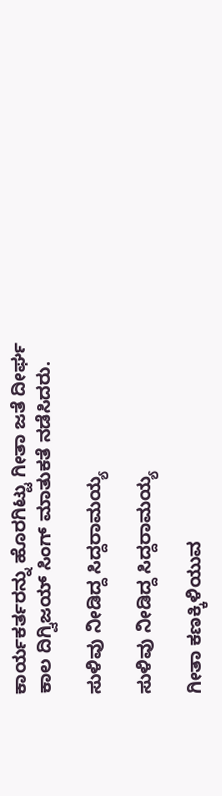ಕಾರ್ಯಕರ್ತರನ್ನು ಹೊರಗಿಟ್ಟು ಗೀತಾ ಜತೆ ದೀರ್ಘ ಕಾಲ ದಿಗ್ವಿಜಯ್ ಸಿಂಗ್ ಮಾತುಕತೆ ನಡೆಸಿದರು.

ಸುಳಿವು ನೀಡಿದ್ದ ಸಿದ್ದರಾಮಯ್ಯ

ಸುಳಿವು ನೀಡಿದ್ದ ಸಿದ್ದರಾಮಯ್ಯ

ಗೀತಾ ಕಣಕ್ಕಿಳಿಯುವ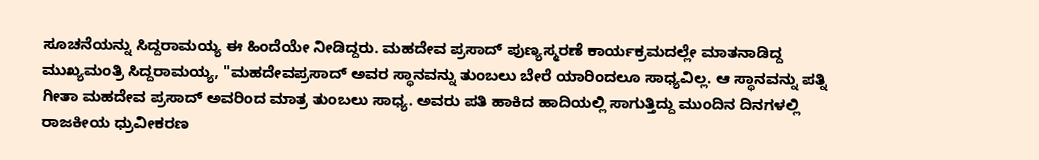ಸೂಚನೆಯನ್ನು ಸಿದ್ದರಾಮಯ್ಯ ಈ ಹಿಂದೆಯೇ ನೀಡಿದ್ದರು. ಮಹದೇವ ಪ್ರಸಾದ್ ಪುಣ್ಯಸ್ಮರಣೆ ಕಾರ್ಯಕ್ರಮದಲ್ಲೇ ಮಾತನಾಡಿದ್ದ ಮುಖ್ಯಮಂತ್ರಿ ಸಿದ್ದರಾಮಯ್ಯ, "ಮಹದೇವಪ್ರಸಾದ್ ಅವರ ಸ್ಥಾನವನ್ನು ತುಂಬಲು ಬೇರೆ ಯಾರಿಂದಲೂ ಸಾಧ್ಯವಿಲ್ಲ. ಆ ಸ್ಥಾನವನ್ನು ಪತ್ನಿ ಗೀತಾ ಮಹದೇವ ಪ್ರಸಾದ್ ಅವರಿಂದ ಮಾತ್ರ ತುಂಬಲು ಸಾಧ್ಯ. ಅವರು ಪತಿ ಹಾಕಿದ ಹಾದಿಯಲ್ಲಿ ಸಾಗುತ್ತಿದ್ದು ಮುಂದಿನ ದಿನಗಳಲ್ಲಿ ರಾಜಕೀಯ ಧ್ರುವೀಕರಣ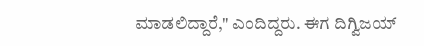ಮಾಡಲಿದ್ದಾರೆ," ಎಂದಿದ್ದರು. ಈಗ ದಿಗ್ವಿಜಯ್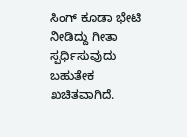ಸಿಂಗ್ ಕೂಡಾ ಭೇಟಿ ನೀಡಿದ್ದು ಗೀತಾ ಸ್ಪರ್ಧಿಸುವುದು ಬಹುತೇಕ ಖಚಿತವಾಗಿದೆ.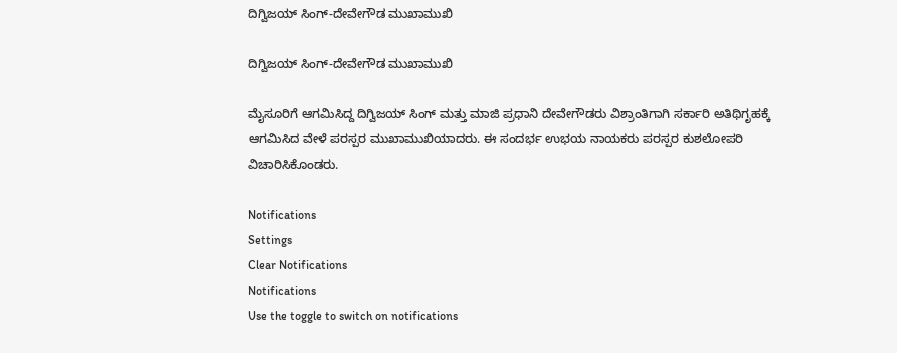ದಿಗ್ವಿಜಯ್ ಸಿಂಗ್-ದೇವೇಗೌಡ ಮುಖಾಮುಖಿ

ದಿಗ್ವಿಜಯ್ ಸಿಂಗ್-ದೇವೇಗೌಡ ಮುಖಾಮುಖಿ

ಮೈಸೂರಿಗೆ ಆಗಮಿಸಿದ್ದ ದಿಗ್ವಿಜಯ್ ಸಿಂಗ್ ಮತ್ತು ಮಾಜಿ ಪ್ರಧಾನಿ ದೇವೇಗೌಡರು ವಿಶ್ರಾಂತಿಗಾಗಿ ಸರ್ಕಾರಿ ಅತಿಥಿಗೃಹಕ್ಕೆ ಆಗಮಿಸಿದ ವೇಳೆ ಪರಸ್ಪರ ಮುಖಾಮುಖಿಯಾದರು. ಈ ಸಂದರ್ಭ ಉಭಯ ನಾಯಕರು ಪರಸ್ಪರ ಕುಶಲೋಪರಿ ವಿಚಾರಿಸಿಕೊಂಡರು.

Notifications
Settings
Clear Notifications
Notifications
Use the toggle to switch on notifications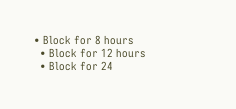• Block for 8 hours
  • Block for 12 hours
  • Block for 24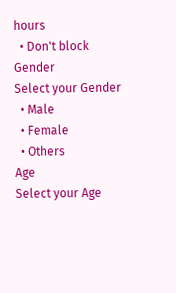hours
  • Don't block
Gender
Select your Gender
  • Male
  • Female
  • Others
Age
Select your Age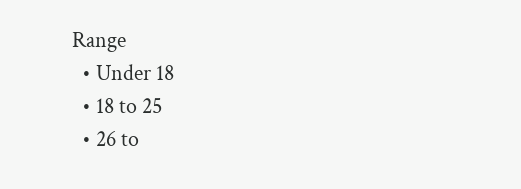Range
  • Under 18
  • 18 to 25
  • 26 to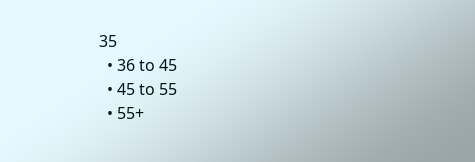35
  • 36 to 45
  • 45 to 55
  • 55+